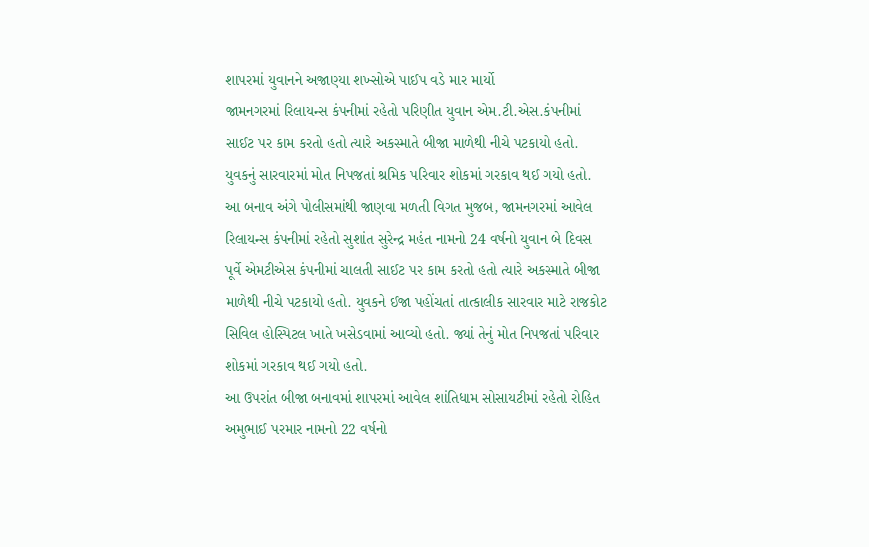શાપરમાં યુવાનને અજાણ્યા શખ્સોએ પાઈપ વડે માર માર્યો
જામનગરમાં રિલાયન્સ કંપનીમાં રહેતો પરિણીત યુવાન એમ.ટી.એસ.કંપનીમાં સાઈટ પર કામ કરતો હતો ત્યારે અકસ્માતે બીજા માળેથી નીચે પટકાયો હતો. યુવકનું સારવારમાં મોત નિપજતાં શ્રમિક પરિવાર શોકમાં ગરકાવ થઈ ગયો હતો.
આ બનાવ અંગે પોલીસમાંથી જાણવા મળતી વિગત મુજબ, જામનગરમાં આવેલ રિલાયન્સ કંપનીમાં રહેતો સુશાંત સુરેન્દ્ર મહંત નામનો 24 વર્ષનો યુવાન બે દિવસ પૂર્વે એમટીએસ કંપનીમાં ચાલતી સાઈટ પર કામ કરતો હતો ત્યારે અકસ્માતે બીજા માળેથી નીચે પટકાયો હતો. યુવકને ઈજા પહોંચતાં તાત્કાલીક સારવાર માટે રાજકોટ સિવિલ હોસ્પિટલ ખાતે ખસેડવામાં આવ્યો હતો. જ્યાં તેનું મોત નિપજતાં પરિવાર શોકમાં ગરકાવ થઈ ગયો હતો.
આ ઉપરાંત બીજા બનાવમાં શાપરમાં આવેલ શાંતિધામ સોસાયટીમાં રહેતો રોહિત અમુભાઈ પરમાર નામનો 22 વર્ષનો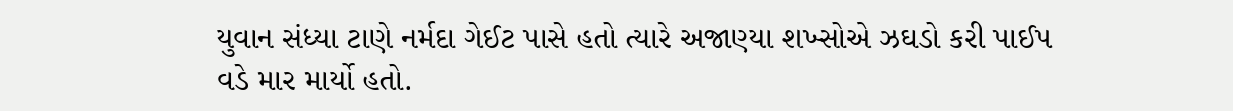યુવાન સંધ્યા ટાણે નર્મદા ગેઈટ પાસે હતો ત્યારે અજાણ્યા શખ્સોએ ઝઘડો કરી પાઈપ વડે માર માર્યો હતો.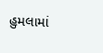હુમલામાં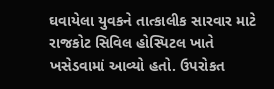ઘવાયેલા યુવકને તાત્કાલીક સારવાર માટે રાજકોટ સિવિલ હોસ્પિટલ ખાતે ખસેડવામાં આવ્યો હતો. ઉપરોકત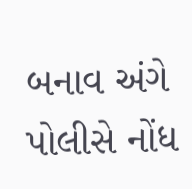બનાવ અંગે પોલીસે નોંધ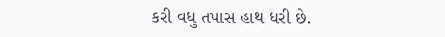કરી વધુ તપાસ હાથ ધરી છે.